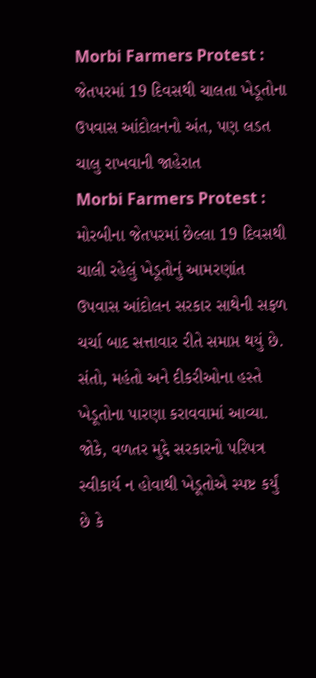Morbi Farmers Protest : જેતપરમાં 19 દિવસથી ચાલતા ખેડૂતોના ઉપવાસ આંદોલનનો અંત, પણ લડત ચાલુ રાખવાની જાહેરાત
Morbi Farmers Protest : મોરબીના જેતપરમાં છેલ્લા 19 દિવસથી ચાલી રહેલું ખેડૂતોનું આમરણાંત ઉપવાસ આંદોલન સરકાર સાથેની સફળ ચર્ચા બાદ સત્તાવાર રીતે સમાપ્ત થયું છે. સંતો, મહંતો અને દીકરીઓના હસ્તે ખેડૂતોના પારણા કરાવવામાં આવ્યા. જોકે, વળતર મુદ્દે સરકારનો પરિપત્ર સ્વીકાર્ય ન હોવાથી ખેડૂતોએ સ્પષ્ટ કર્યું છે કે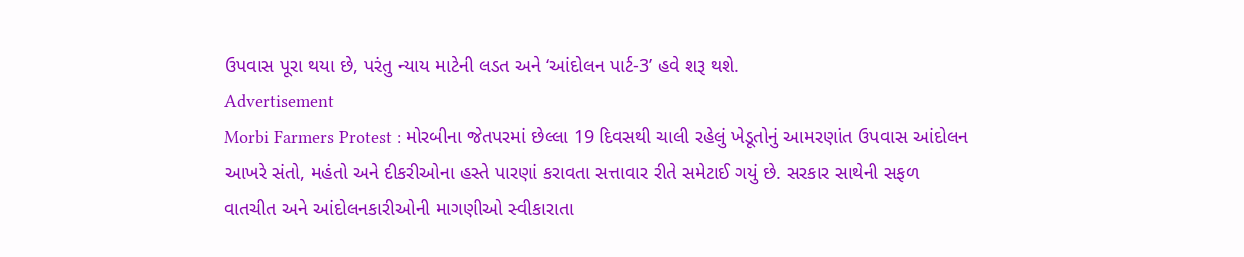ઉપવાસ પૂરા થયા છે, પરંતુ ન્યાય માટેની લડત અને ‘આંદોલન પાર્ટ-3’ હવે શરૂ થશે.
Advertisement
Morbi Farmers Protest : મોરબીના જેતપરમાં છેલ્લા 19 દિવસથી ચાલી રહેલું ખેડૂતોનું આમરણાંત ઉપવાસ આંદોલન આખરે સંતો, મહંતો અને દીકરીઓના હસ્તે પારણાં કરાવતા સત્તાવાર રીતે સમેટાઈ ગયું છે. સરકાર સાથેની સફળ વાતચીત અને આંદોલનકારીઓની માગણીઓ સ્વીકારાતા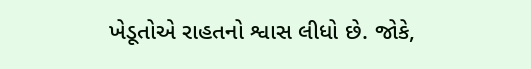ખેડૂતોએ રાહતનો શ્વાસ લીધો છે. જોકે,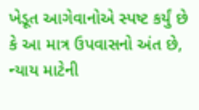ખેડૂત આગેવાનોએ સ્પષ્ટ કર્યું છે કે આ માત્ર ઉપવાસનો અંત છે, ન્યાય માટેની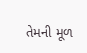તેમની મૂળ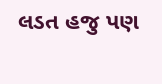લડત હજુ પણ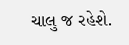ચાલુ જ રહેશે.